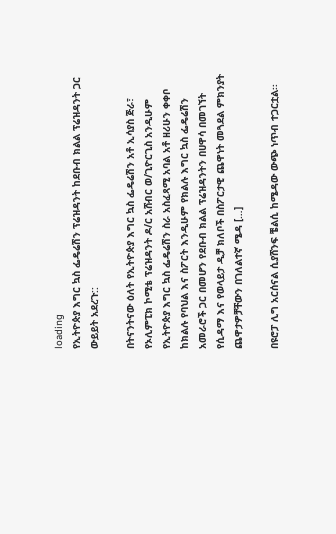loading
የኢትዮጵያ እግር ኳስ ፌዴሬሽን ፕሬዝዳንት ከደቡብ ክልል ፕሬዝዳንት ጋር ውይይት አደረጉ::

በትናንትናው ዕለት የኢትዮጵያ እግር ኳስ ፌዴሬሽን አቶ ኢሳያስ ጅራ፣ የኦሊምፒክ ኮሚቴ ፕሬዝዳንት ዶ/ር አሸብር ወ/ጊዮርጊስ አንዲሁም የኢትዮጵያ እግር ኳስ ፌዴሬሽን ስራ አስፈጻሚ አባል አቶ ዘሪሁን ቀቀቦ ከክልሉ የባህል እና ስፖርት እንዲሁም የክልሉ እግር ኳስ ፌዴሬሽን አመራሮች ጋር በመሆን የደቡብ ክልል ፕሬዝዳንትን በሀዋሳ በመገኘት የሲዳማ እና የወላይታ ዲቻ ክለቦች በስፖርታዊ ጨዋነት መጓደል ምክንያት ጨዋታዎቻቸውን በገለልተኛ ሜዳ […]

በዩሮፓ ሊግ አርሰናል ሲያሸንፍ ቼልሲ ከሜዳው ውጭ ነጥብ ተጋርቷል፡፡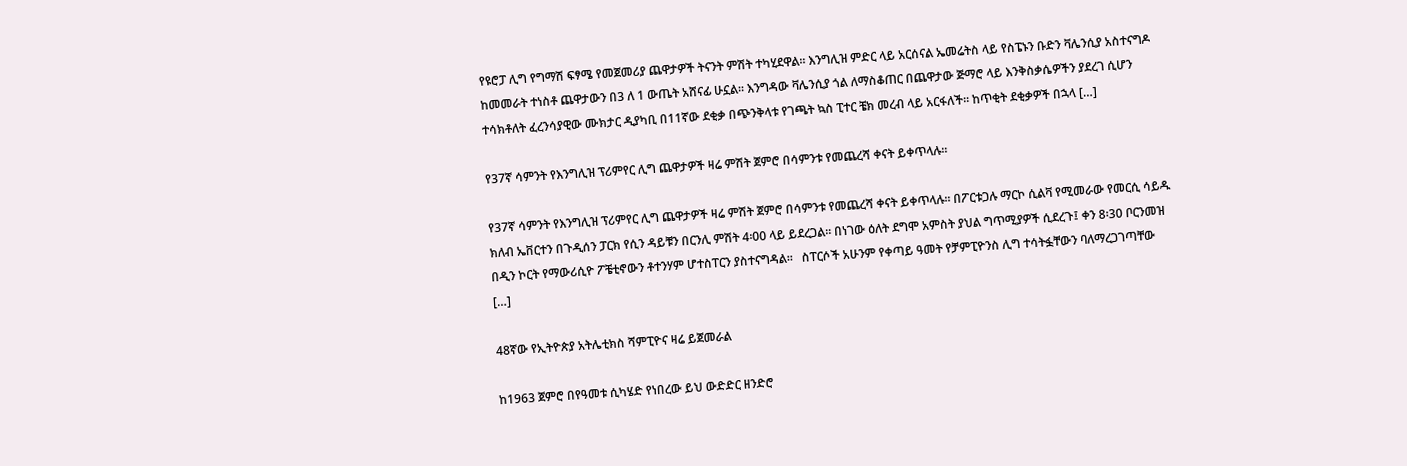የዩሮፓ ሊግ የግማሽ ፍፃሜ የመጀመሪያ ጨዋታዎች ትናንት ምሽት ተካሂደዋል፡፡ እንግሊዝ ምድር ላይ አርሰናል ኤመሬትስ ላይ የስፔኑን ቡድን ቫሌንሲያ አስተናግዶ ከመመራት ተነስቶ ጨዋታውን በ3 ለ 1 ውጤት አሸናፊ ሁኗል፡፡ እንግዳው ቫሌንሲያ ጎል ለማስቆጠር በጨዋታው ጅማሮ ላይ እንቅስቃሴዎችን ያደረገ ሲሆን ተሳክቶለት ፈረንሳያዊው ሙክታር ዲያካቢ በ11ኛው ደቂቃ በጭንቅላቱ የገጫት ኳስ ፒተር ቼክ መረብ ላይ አርፋለች፡፡ ከጥቂት ደቂቃዎች በኋላ […]

የ37ኛ ሳምንት የእንግሊዝ ፕሪምየር ሊግ ጨዋታዎች ዛሬ ምሽት ጀምሮ በሳምንቱ የመጨረሻ ቀናት ይቀጥላሉ፡፡

የ37ኛ ሳምንት የእንግሊዝ ፕሪምየር ሊግ ጨዋታዎች ዛሬ ምሽት ጀምሮ በሳምንቱ የመጨረሻ ቀናት ይቀጥላሉ፡፡ በፖርቱጋሉ ማርኮ ሲልቫ የሚመራው የመርሲ ሳይዱ ክለብ ኤቨርተን በጉዲሰን ፓርክ የሲን ዳይቹን በርንሊ ምሽት 4፡00 ላይ ይደረጋል፡፡ በነገው ዕለት ደግሞ አምስት ያህል ግጥሚያዎች ሲደረጉ፤ ቀን 8፡30 ቦርንመዝ በዲን ኮርት የማውሪሲዮ ፖቼቲኖውን ቶተንሃም ሆተስፐርን ያስተናግዳል፡፡   ስፐርሶች አሁንም የቀጣይ ዓመት የቻምፒዮንስ ሊግ ተሳትፏቸውን ባለማረጋገጣቸው […]

48ኛው የኢትዮጵያ አትሌቲክስ ሻምፒዮና ዛሬ ይጀመራል

ከ1963 ጀምሮ በየዓመቱ ሲካሄድ የነበረው ይህ ውድድር ዘንድሮ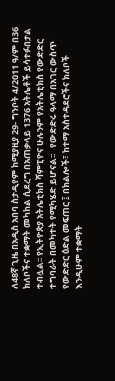ለ48ኛ ጊዜ በአዲስ አበባ ስታዲየም ከሚያዚያ 29- ግንቦት 4/2011 ዓ/ም በ36 ክለቦችና ተቋማት መካከል ሲደረግ በአጠቃላይ 1376 አትሌቶች ይሳተፉበታል ተብሏል፡፡ የኢትዮጵያ አትሌቲክስ ሻምፒዮና ሁሉንም የአትሌቲክስ የውድድር ተግባራት በመካተት የሚካሄድ ይሆናል፡፡   የውድድሩ ዓላማ በአገር ውስጥ የውድድር ዕድል መፍጠር ፤ በክልሎች፣ ከተማ አስተዳደሮችና ክለቦች እንዲሁም ተቋማት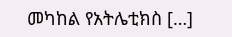መካከል የአትሌቲክስ […]